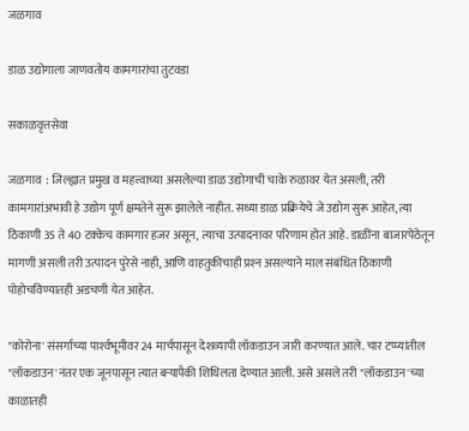जळगाव

डाळ उद्योगाला जाणवतोय कामगारांचा तुटवडा

सकाळवृत्तसेवा

जळगाव  : जिल्ह्यात प्रमुख व महत्त्वाच्या असलेल्या डाळ उद्योगाची चाके रुळावर येत असली, तरी
कामगारांअभावी हे उद्योग पूर्ण क्षमतेने सुरू झालेले नाहीत. सध्या डाळ प्रक्रियेचे जे उद्योग सुरू आहेत, त्या ठिकाणी 35 ते 40 टक्केच कामगार हजर असून, त्याचा उत्पादनावर परिणाम होत आहे. डाळींना बाजारपेठेतून मागणी असली तरी उत्पादन पुरेसे नाही, आणि वाहतुकीचाही प्रश्‍न असल्याने माल संबंधित ठिकाणी पोहोचविण्यातही अडचणी येत आहेत.

"कोरोना' संसर्गाच्या पार्श्‍वभूमीवर 24 मार्चपासून देशव्यापी लॉकडाउन जारी करण्यात आले. चार टप्प्यांतील "लॉकडाउन'नंतर एक जूनपासून त्यात बऱ्यापैकी शिथिलता देण्यात आली. असे असले तरी "लॉकडाउन'च्या काळातही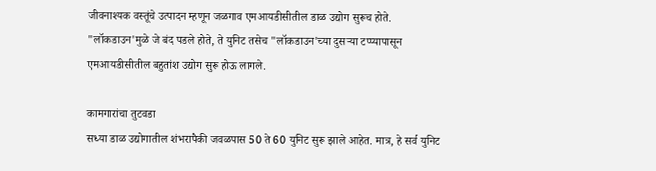जीवनाश्‍यक वस्तूंचे उत्पादन म्हणून जळगाव एमआयडीसीतील डाळ उद्योग सुरूच होते. "लॉकडाउन'मुळे जे बंद पडले होते, ते युनिट तसेच "लॉकडाउन'च्या दुसऱ्या टप्प्यापासून एमआयडीसीतील बहुतांश उद्योग सुरू होऊ लागले.

कामगारांचा तुटवडा
सध्या डाळ उद्योगातील शंभरापैकी जवळपास 50 ते 60 युनिट सुरू झाले आहेत. मात्र, हे सर्व युनिट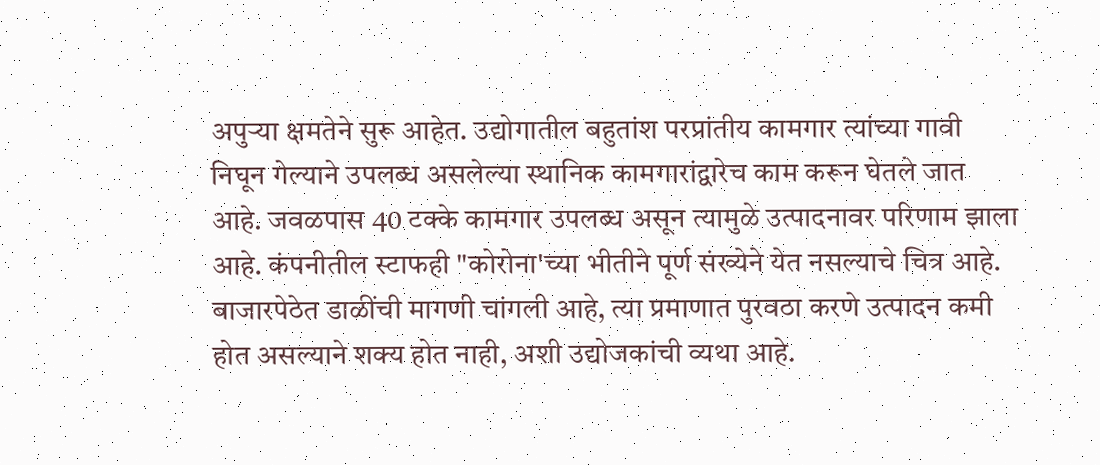अपुऱ्या क्षमतेने सुरू आहेत. उद्योगातील बहुतांश परप्रांतीय कामगार त्यांच्या गावी निघून गेल्याने उपलब्ध असलेल्या स्थानिक कामगारांद्वारेच काम करून घेतले जात आहे. जवळपास 40 टक्के कामगार उपलब्ध असून त्यामुळे उत्पादनावर परिणाम झाला आहे. कंपनीतील स्टाफही "कोरोना'च्या भीतीने पूर्ण संख्येने येत नसल्याचे चित्र आहे. बाजारपेठेत डाळींची मागणी चांगली आहे, त्या प्रमाणात पुरवठा करणे उत्पादन कमी होत असल्याने शक्‍य होत नाही, अशी उद्योजकांची व्यथा आहे.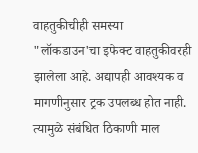वाहतुकीचीही समस्या
"लॉकडाउन'चा इफेक्‍ट वाहतुकीवरही झालेला आहे. अद्यापही आवश्‍यक व मागणीनुसार ट्रक उपलब्ध होत नाही. त्यामुळे संबंधित ठिकाणी माल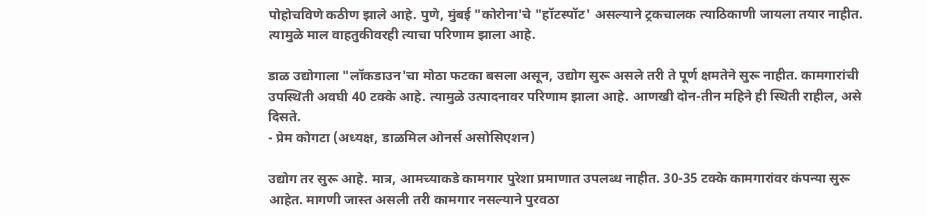पोहोचविणे कठीण झाले आहे. पुणे, मुंबई "कोरोना'चे "हॉटस्पॉट' असल्याने ट्रकचालक त्याठिकाणी जायला तयार नाहीत. त्यामुळे माल वाहतुकीवरही त्याचा परिणाम झाला आहे.

डाळ उद्योगाला "लॉकडाउन'चा मोठा फटका बसला असून, उद्योग सुरू असले तरी ते पूर्ण क्षमतेने सुरू नाहीत. कामगारांची उपस्थिती अवघी 40 टक्के आहे. त्यामुळे उत्पादनावर परिणाम झाला आहे. आणखी दोन-तीन महिने ही स्थिती राहील, असे दिसते.
- प्रेम कोगटा (अध्यक्ष, डाळमिल ओनर्स असोसिएशन)

उद्योग तर सुरू आहे. मात्र, आमच्याकडे कामगार पुरेशा प्रमाणात उपलब्ध नाहीत. 30-35 टक्के कामगारांवर कंपन्या सुरू आहेत. मागणी जास्त असली तरी कामगार नसल्याने पुरवठा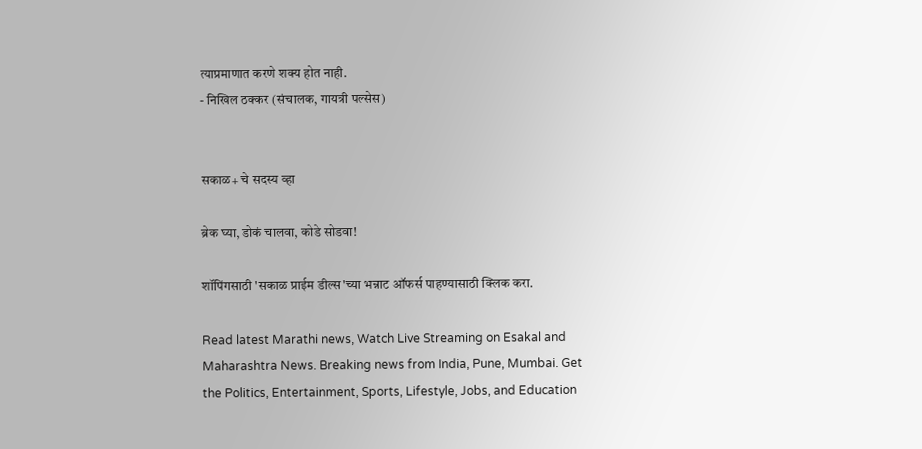त्याप्रमाणात करणे शक्‍य होत नाही.
- निखिल ठक्कर (संचालक, गायत्री पल्सेस)


सकाळ+ चे सदस्य व्हा

ब्रेक घ्या, डोकं चालवा, कोडे सोडवा!

शॉपिंगसाठी 'सकाळ प्राईम डील्स'च्या भन्नाट ऑफर्स पाहण्यासाठी क्लिक करा.

Read latest Marathi news, Watch Live Streaming on Esakal and Maharashtra News. Breaking news from India, Pune, Mumbai. Get the Politics, Entertainment, Sports, Lifestyle, Jobs, and Education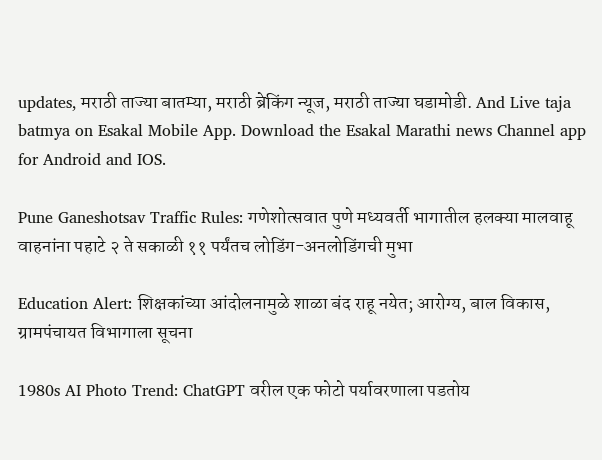updates, मराठी ताज्या बातम्या, मराठी ब्रेकिंग न्यूज, मराठी ताज्या घडामोडी. And Live taja batmya on Esakal Mobile App. Download the Esakal Marathi news Channel app for Android and IOS.

Pune Ganeshotsav Traffic Rules: गणेशोत्सवात पुणे मध्यवर्ती भागातील हलक्या मालवाहू वाहनांना पहाटे २ ते सकाळी ११ पर्यंतच लोडिंग-अनलोडिंगची मुभा

Education Alert: शिक्षकांच्या आंदोलनामुळे शाळा बंद राहू नयेत; आरोग्य, बाल विकास, ग्रामपंचायत विभागाला सूचना

1980s AI Photo Trend: ChatGPT वरील एक फोटो पर्यावरणाला पडतोय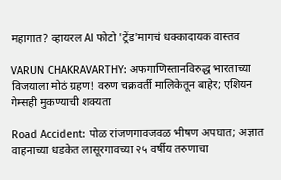महागात? व्हायरल AI फोटो 'ट्रेंड'मागचं धक्कादायक वास्तव

VARUN CHAKRAVARTHY: अफगाणिस्तानविरुद्ध भारताच्या विजयाला मोठं ग्रहण! वरुण चक्रवर्ती मालिकेतून बाहेर; एशियन गेम्सही मुकण्याची शक्यता

Road Accident: पोळ रांजणगावजवळ भीषण अपघात; अज्ञात वाहनाच्या धडकेत लासूरगावच्या २५ वर्षीय तरुणाचा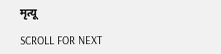मृत्यू

SCROLL FOR NEXT